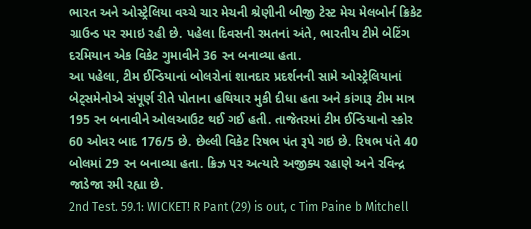ભારત અને ઓસ્ટ્રેલિયા વચ્ચે ચાર મેચની શ્રેણીની બીજી ટેસ્ટ મેચ મેલબોર્ન ક્રિકેટ ગ્રાઉન્ડ પર રમાઇ રહી છે. પહેલા દિવસની રમતનાં અંતે, ભારતીય ટીમે બેટિંગ દરમિયાન એક વિકેટ ગુમાવીને 36 રન બનાવ્યા હતા.
આ પહેલા, ટીમ ઈન્ડિયાનાં બોલરોનાં શાનદાર પ્રદર્શનની સામે ઓસ્ટ્રેલિયાનાં બેટ્સમેનોએ સંપૂર્ણ રીતે પોતાના હથિયાર મુકી દીધા હતા અને કાંગારૂ ટીમ માત્ર 195 રન બનાવીને ઓલઆઉટ થઈ ગઈ હતી. તાજેતરમાં ટીમ ઈન્ડિયાનો સ્કોર 60 ઓવર બાદ 176/5 છે. છેલ્લી વિકેટ રિષભ પંત રૂપે ગઇ છે. રિષભ પંતે 40 બોલમાં 29 રન બનાવ્યા હતા. ક્રિઝ પર અત્યારે અજીક્ય રહાણે અને રવિન્દ્ર જાડેજા રમી રહ્યા છે.
2nd Test. 59.1: WICKET! R Pant (29) is out, c Tim Paine b Mitchell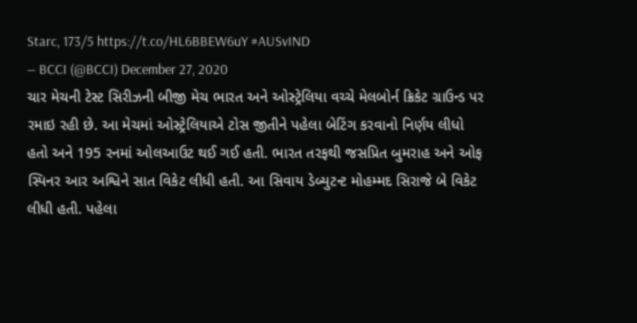Starc, 173/5 https://t.co/HL6BBEW6uY #AUSvIND
— BCCI (@BCCI) December 27, 2020
ચાર મેચની ટેસ્ટ સિરીઝની બીજી મેચ ભારત અને ઓસ્ટ્રેલિયા વચ્ચે મેલબોર્ન ક્રિકેટ ગ્રાઉન્ડ પર રમાઇ રહી છે. આ મેચમાં ઓસ્ટ્રેલિયાએ ટોસ જીતીને પહેલા બેટિંગ કરવાનો નિર્ણય લીધો હતો અને 195 રનમાં ઓલઆઉટ થઈ ગઈ હતી. ભારત તરફથી જસપ્રિત બુમરાહ અને ઓફ સ્પિનર આર અશ્વિને સાત વિકેટ લીધી હતી. આ સિવાય ડેબ્યુટન્ટ મોહમ્મદ સિરાજે બે વિકેટ લીધી હતી. પહેલા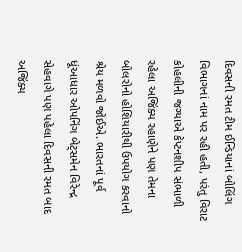દિવસની રમત ટીમ ઈન્ડિયાનાં બોલિંગ વિભાગનાં નામ પર રહી હતી, પરંતુ વિરાટ કોહલીની જગ્યાએ કેપ્ટનશીપ સંભાળી રહેલા અજિંક્ય રહાણેને પણ તેમના બોલરોનો હોશિયારીથી ઉપયોગ કરવાનો શ્રેય મળવો જોઈએ. ભારતનાં પૂર્વ ધૂંઆધાર ઓપનિંગ બેટ્સમેન વિરેન્દ્ર સેહવાગે પણ પહેલા દિવસની રમત બાદ અજિંક્ય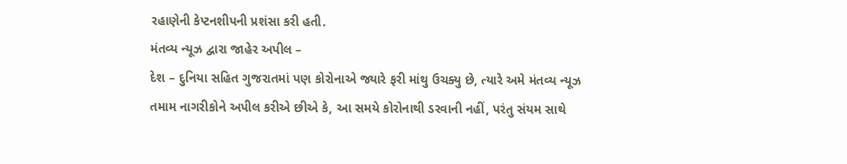રહાણેની કેપ્ટનશીપની પ્રશંસા કરી હતી.
મંતવ્ય ન્યૂઝ દ્વારા જાહેર અપીલ –
દેશ – દુનિયા સહિત ગુજરાતમાં પણ કોરોનાએ જ્યારે ફરી માંથુ ઉચક્યુ છે, ત્યારે અમે મંતવ્ય ન્યૂઝ તમામ નાગરીકોને અપીલ કરીએ છીએ કે, આ સમયે કોરોનાથી ડરવાની નહીં, પરંતુ સંયમ સાથે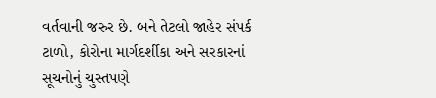વર્તવાની જરુર છે. બને તેટલો જાહેર સંપર્ક ટાળો, કોરોના માર્ગદર્શીકા અને સરકારનાં સૂચનોનું ચુસ્તપણે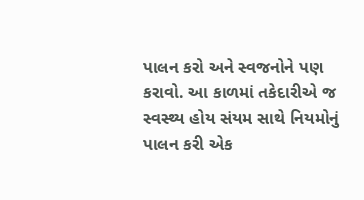પાલન કરો અને સ્વજનોને પણ કરાવો. આ કાળમાં તકેદારીએ જ સ્વસ્થ્ય હોય સંયમ સાથે નિયમોનું પાલન કરી એક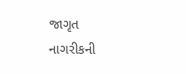જાગૃત નાગરીકની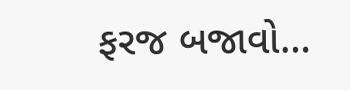ફરજ બજાવો…